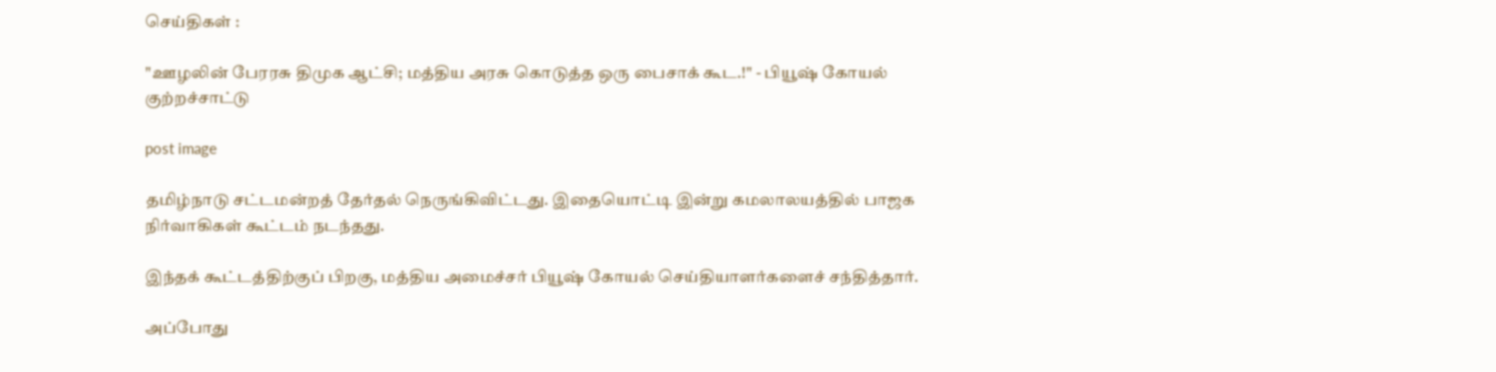செய்திகள் :

"ஊழலின் பேரரசு திமுக ஆட்சி; மத்திய அரசு கொடுத்த ஒரு‌ பைசாக் கூட.!" - பியூஷ் கோயல் குற்றச்சாட்டு

post image

தமிழ்நாடு சட்டமன்றத் தேர்தல் நெருங்கிவிட்டது. இதையொட்டி இன்று கமலாலயத்தில் பாஜக நிர்வாகிகள் கூட்டம் நடந்தது.

இந்தக் கூட்டத்திற்குப் பிறகு, மத்திய அமைச்சர் பியூஷ் கோயல் செய்தியாளர்களைச் சந்தித்தார்.

அப்போது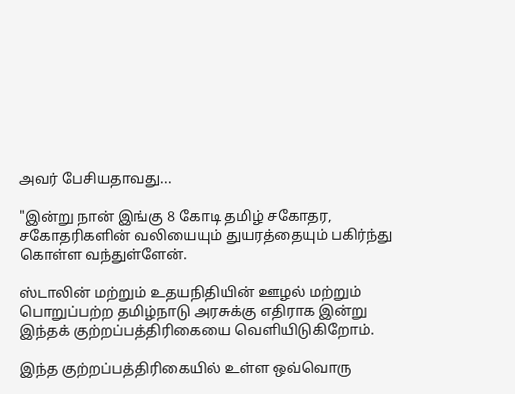அவர் பேசியதாவது...

"இன்று நான் இங்கு 8 கோடி தமிழ் சகோதர, சகோதரிகளின் வலியையும் துயரத்தையும் பகிர்ந்து கொள்ள வந்துள்ளேன்.

ஸ்டாலின் மற்றும் உதயநிதியின் ஊழல் மற்றும் பொறுப்பற்ற தமிழ்நாடு அரசுக்கு எதிராக இன்று இந்தக் குற்றப்பத்திரிகையை வெளியிடுகிறோம்.

இந்த குற்றப்பத்திரிகையில் உள்ள ஒவ்வொரு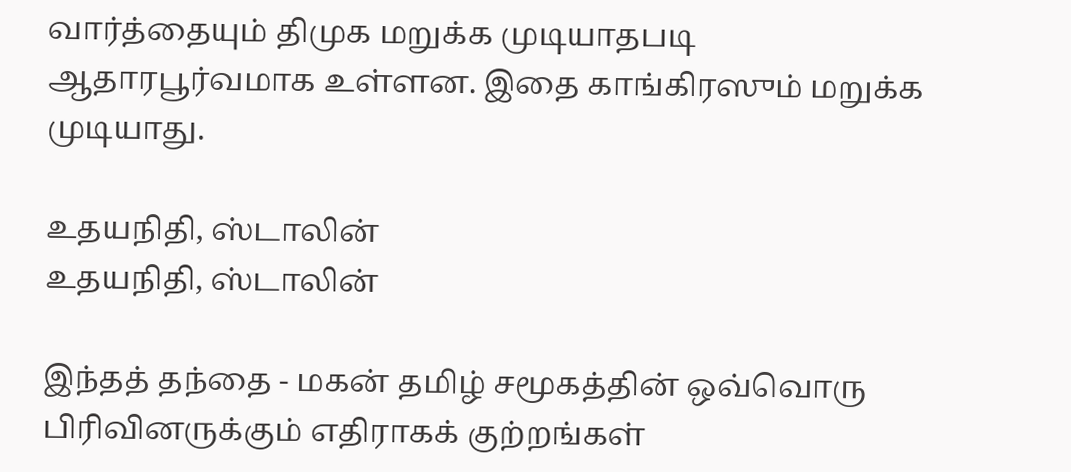வார்த்தையும் திமுக மறுக்க முடியாதபடி ஆதாரபூர்வமாக உள்ளன. இதை காங்கிரஸும் மறுக்க முடியாது.

உதயநிதி, ஸ்டாலின்
உதயநிதி, ஸ்டாலின்

இந்தத் தந்தை - மகன் தமிழ் சமூகத்தின் ஒவ்வொரு பிரிவினருக்கும் எதிராகக் குற்றங்கள்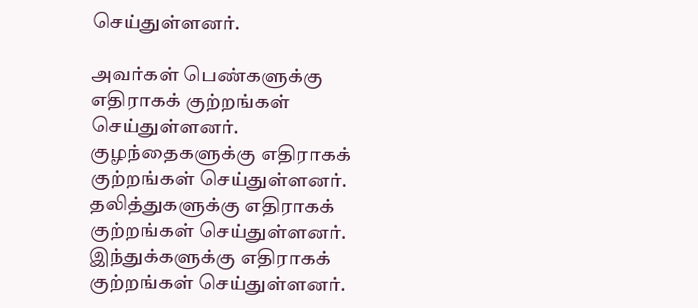செய்துள்ளனர்.

அவர்கள் பெண்களுக்கு எதிராகக் குற்றங்கள் செய்துள்ளனர். குழந்தைகளுக்கு எதிராகக் குற்றங்கள் செய்துள்ளனர். தலித்துகளுக்கு எதிராகக் குற்றங்கள் செய்துள்ளனர். இந்துக்களுக்கு எதிராகக் குற்றங்கள் செய்துள்ளனர்.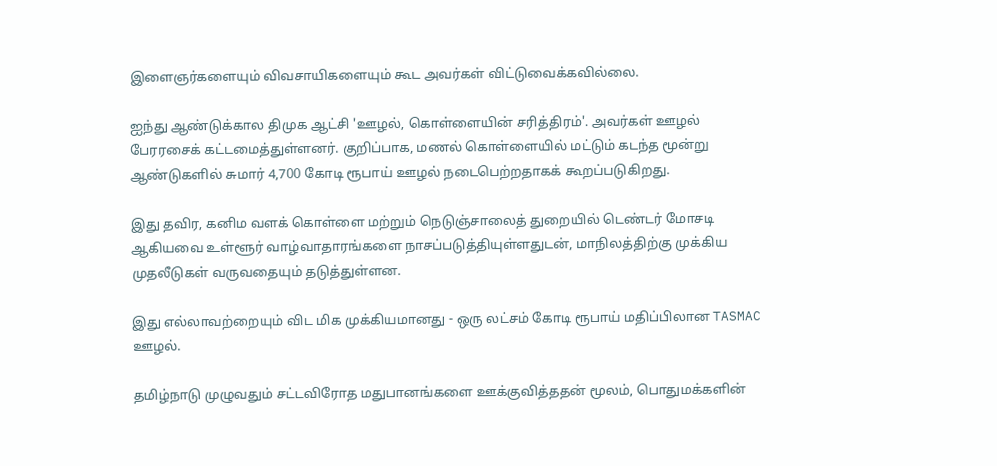இளைஞர்களையும் விவசாயிகளையும் கூட அவர்கள் விட்டுவைக்கவில்லை.

ஐந்து ஆண்டுக்கால திமுக ஆட்சி 'ஊழல், கொள்ளையின் சரித்திரம்'. அவர்கள் ஊழல் பேரரசைக் கட்டமைத்துள்ளனர். குறிப்பாக, மணல் கொள்ளையில் மட்டும் கடந்த மூன்று ஆண்டுகளில் சுமார் 4,700 கோடி ரூபாய் ஊழல் நடைபெற்றதாகக் கூறப்படுகிறது.

இது தவிர, கனிம வளக் கொள்ளை மற்றும் நெடுஞ்சாலைத் துறையில் டெண்டர் மோசடி ஆகியவை உள்ளூர் வாழ்வாதாரங்களை நாசப்படுத்தியுள்ளதுடன், மாநிலத்திற்கு முக்கிய முதலீடுகள் வருவதையும் தடுத்துள்ளன.

இது எல்லாவற்றையும் விட மிக முக்கியமானது - ஒரு லட்சம் கோடி ரூபாய் மதிப்பிலான TASMAC ஊழல்.

தமிழ்நாடு முழுவதும் சட்டவிரோத மதுபானங்களை ஊக்குவித்ததன் மூலம், பொதுமக்களின்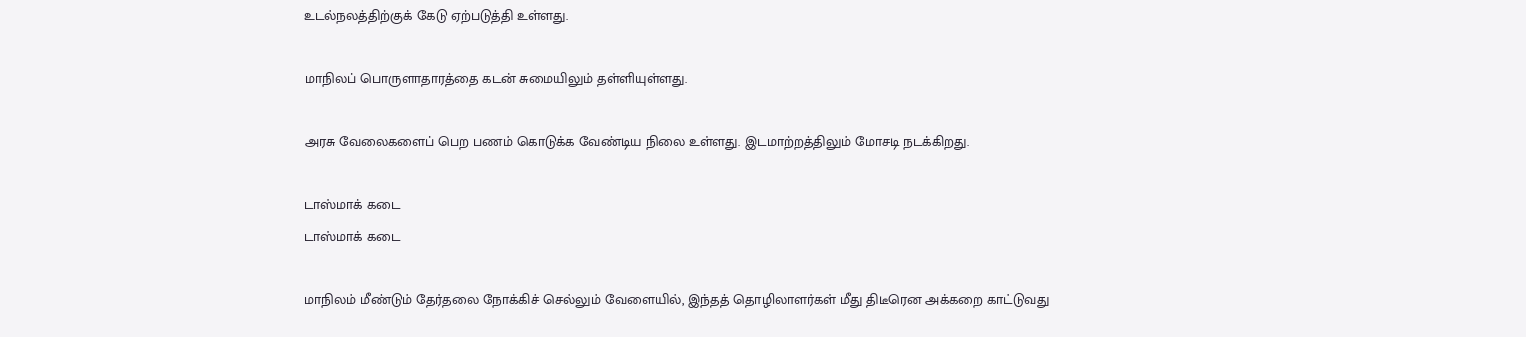உடல்நலத்திற்குக் கேடு ஏற்படுத்தி உள்ளது.

மாநிலப் பொருளாதாரத்தை கடன் சுமையிலும் தள்ளியுள்ளது.

அரசு வேலைகளைப் பெற பணம் கொடுக்க வேண்டிய நிலை உள்ளது. இடமாற்றத்திலும் மோசடி நடக்கிறது.

டாஸ்மாக் கடை
டாஸ்மாக் கடை

மாநிலம் மீண்டும் தேர்தலை நோக்கிச் செல்லும் வேளையில், இந்தத் தொழிலாளர்கள் மீது திடீரென அக்கறை காட்டுவது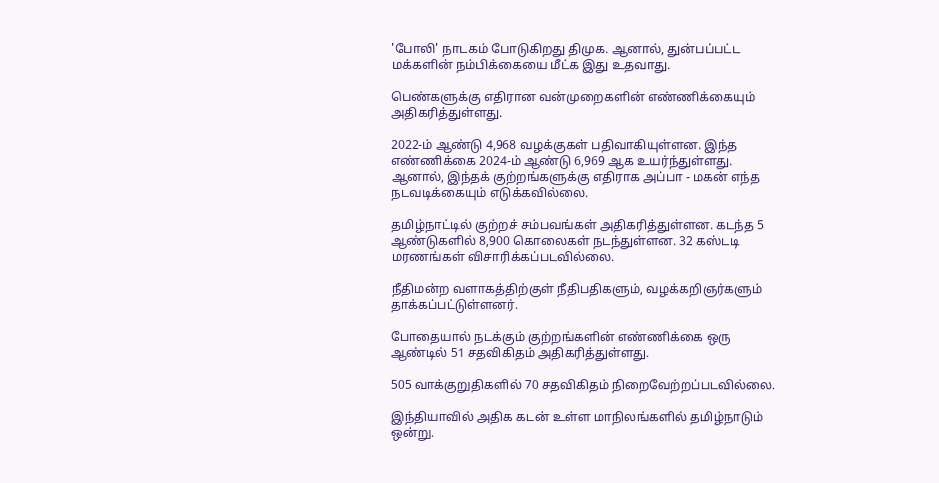'போலி' நாடகம் போடுகிறது திமுக. ஆனால், துன்பப்பட்ட மக்களின் நம்பிக்கையை மீட்க இது உதவாது.

பெண்களுக்கு எதிரான வன்முறைகளின் எண்ணிக்கையும் அதிகரித்துள்ளது.

2022-ம் ஆண்டு 4,968 வழக்குகள் பதிவாகியுள்ளன. இந்த எண்ணிக்கை 2024-ம் ஆண்டு 6,969 ஆக உயர்ந்துள்ளது. ஆனால், இந்தக் குற்றங்களுக்கு எதிராக அப்பா - மகன் எந்த நடவடிக்கையும் எடுக்கவில்லை.

தமிழ்நாட்டில் குற்றச் சம்பவங்கள் அதிகரித்துள்ளன. கடந்த 5 ஆண்டுகளில் 8,900 கொலைகள் நடந்துள்ளன. 32 கஸ்டடி மரணங்கள் விசாரிக்கப்படவில்லை.

நீதிமன்ற வளாகத்திற்குள் நீதிபதிகளும், வழக்கறிஞர்களும் தாக்கப்பட்டுள்ளனர்.

போதையால் நடக்கும் குற்றங்களின் எண்ணிக்கை ஒரு ஆண்டில் 51 சதவிகிதம் அதிகரித்துள்ளது.

505 வாக்குறுதிகளில் 70 சதவிகிதம் நிறைவேற்றப்படவில்லை.

இந்தியாவில் அதிக கடன் உள்ள மாநிலங்களில் தமிழ்நாடும் ஒன்று.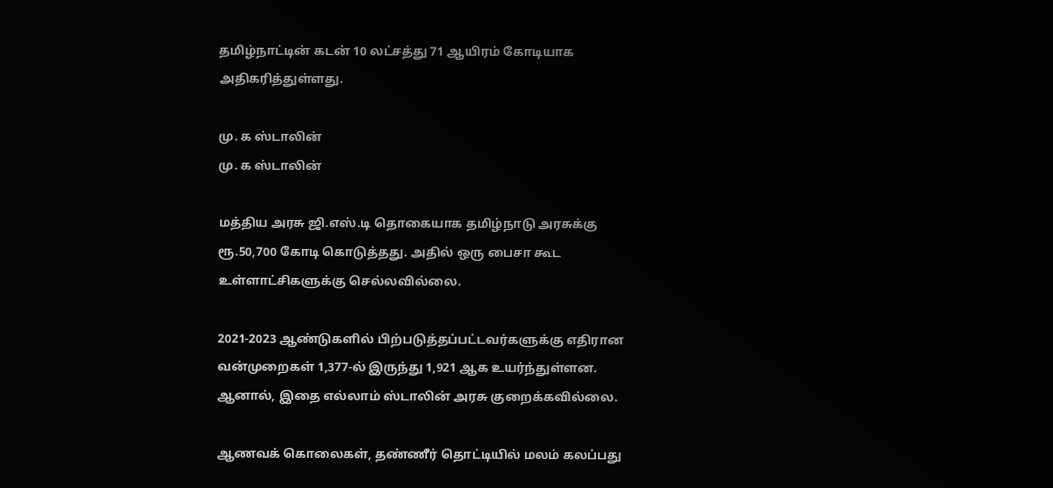தமிழ்நாட்டின் கடன் 10 லட்சத்து 71 ஆயிரம் கோடியாக அதிகரித்துள்ளது.

மு. க ஸ்டாலின்
மு. க ஸ்டாலின்

மத்திய அரசு ஜி.எஸ்.டி தொகையாக தமிழ்நாடு அரசுக்கு ரூ.50,700 கோடி கொடுத்தது. அதில் ஒரு பைசா கூட உள்ளாட்சிகளுக்கு செல்லவில்லை.

2021-2023 ஆண்டுகளில் பிற்படுத்தப்பட்டவர்களுக்கு எதிரான வன்முறைகள் 1,377-ல் இருந்து 1,921 ஆக உயர்ந்துள்ளன. ஆனால், இதை எல்லாம் ஸ்டாலின் அரசு குறைக்கவில்லை.

ஆணவக் கொலைகள், தண்ணீர் தொட்டியில் மலம் கலப்பது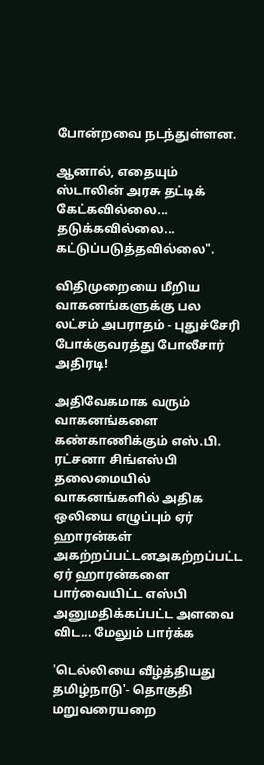போன்றவை நடந்துள்ளன.

ஆனால், எதையும் ஸ்டாலின் அரசு தட்டிக் கேட்கவில்லை... தடுக்கவில்லை... கட்டுப்படுத்தவில்லை".

விதிமுறையை மீறிய வாகனங்களுக்கு பல லட்சம் அபராதம் - புதுச்சேரி போக்குவரத்து போலீசார் அதிரடி!

அதிவேகமாக வரும் வாகனங்களை கண்காணிக்கும் எஸ்.பி. ரட்சனா சிங்எஸ்பி தலைமையில் வாகனங்களில் அதிக ஒலியை எழுப்பும் ஏர் ஹாரன்கள் அகற்றப்பட்டனஅகற்றப்பட்ட ஏர் ஹாரன்களை பார்வையிட்ட எஸ்பி அனுமதிக்கப்பட்ட அளவை விட... மேலும் பார்க்க

'டெல்லியை வீழ்த்தியது தமிழ்நாடு'- தொகுதி மறுவரையறை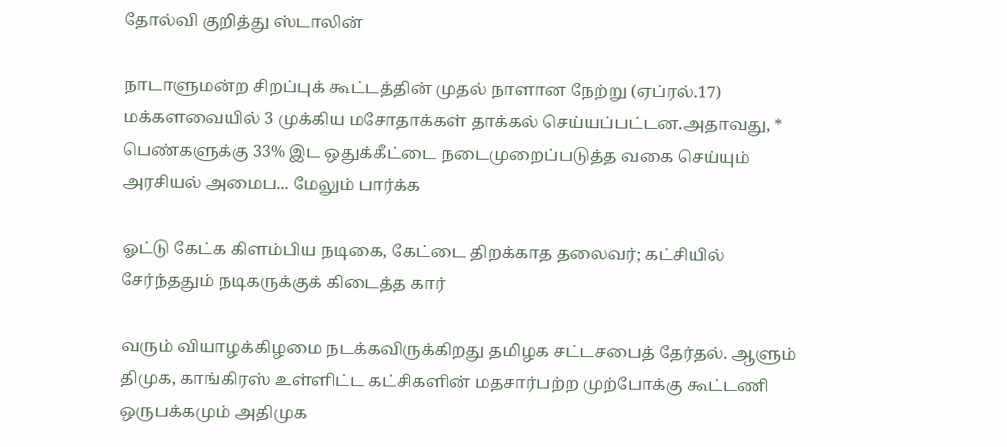தோல்வி குறித்து ஸ்டாலின்

நாடாளுமன்ற சிறப்புக் கூட்டத்தின் முதல் நாளான நேற்று (ஏப்ரல்.17) மக்களவையில் 3 முக்கிய மசோதாக்கள் தாக்கல் செய்யப்பட்டன.அதாவது, * பெண்களுக்கு 33% இட ஒதுக்கீட்டை நடைமுறைப்படுத்த வகை செய்யும் அரசியல் அமைப... மேலும் பார்க்க

ஓட்டு கேட்க கிளம்பிய நடிகை, கேட்டை திறக்காத தலைவர்; கட்சியில் சேர்ந்ததும் நடிகருக்குக் கிடைத்த கார்

வரும் வியாழக்கிழமை நடக்கவிருக்கிறது தமிழக சட்டசபைத் தேர்தல். ஆளும் திமுக, காங்கிரஸ் உள்ளிட்ட கட்சிகளின் மதசார்பற்ற முற்போக்கு கூட்டணி ஒருபக்கமும் அதிமுக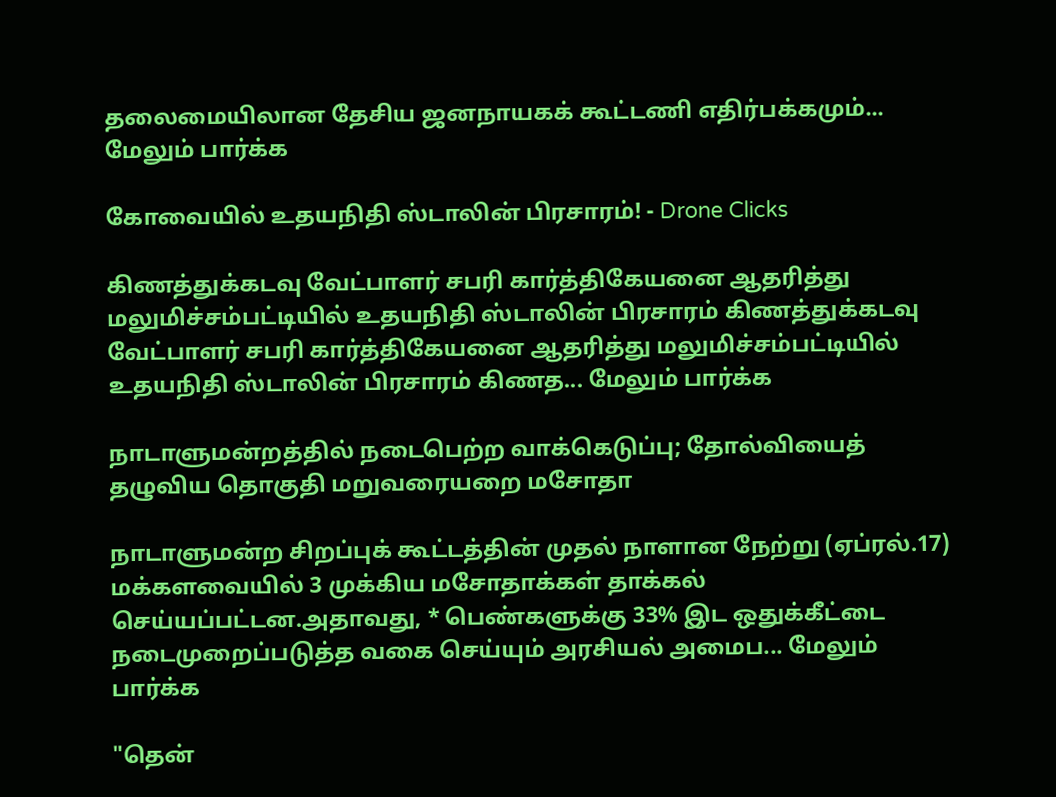தலைமையிலான தேசிய ஜனநாயகக் கூட்டணி எதிர்பக்கமும்... மேலும் பார்க்க

கோவையில் உதயநிதி ஸ்டாலின் பிரசாரம்! - Drone Clicks

கிணத்துக்கடவு வேட்பாளர் சபரி கார்த்திகேயனை ஆதரித்து மலுமிச்சம்பட்டியில் உதயநிதி ஸ்டாலின் பிரசாரம் கிணத்துக்கடவு வேட்பாளர் சபரி கார்த்திகேயனை ஆதரித்து மலுமிச்சம்பட்டியில் உதயநிதி ஸ்டாலின் பிரசாரம் கிணத... மேலும் பார்க்க

நாடாளுமன்றத்தில் நடைபெற்ற வாக்கெடுப்பு; தோல்வியைத் தழுவிய தொகுதி மறுவரையறை மசோதா

நாடாளுமன்ற சிறப்புக் கூட்டத்தின் முதல் நாளான நேற்று (ஏப்ரல்.17) மக்களவையில் 3 முக்கிய மசோதாக்கள் தாக்கல் செய்யப்பட்டன.அதாவது, * பெண்களுக்கு 33% இட ஒதுக்கீட்டை நடைமுறைப்படுத்த வகை செய்யும் அரசியல் அமைப... மேலும் பார்க்க

"தென்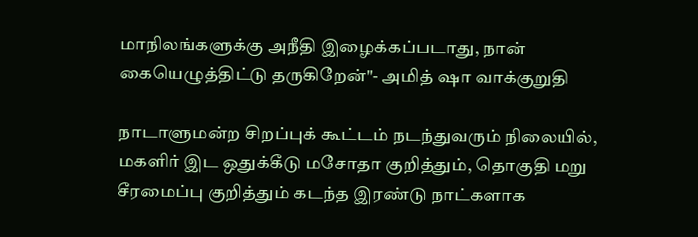மாநிலங்களுக்கு அநீதி இழைக்கப்படாது, நான் கையெழுத்திட்டு தருகிறேன்"- அமித் ஷா வாக்குறுதி

நாடாளுமன்ற சிறப்புக் கூட்டம் நடந்துவரும் நிலையில், மகளிர் இட ஒதுக்கீடு மசோதா குறித்தும், தொகுதி மறு சீரமைப்பு குறித்தும் கடந்த இரண்டு நாட்களாக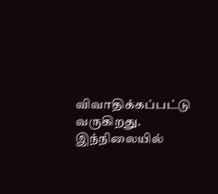விவாதிக்கப்பட்டு வருகிறது. இந்நிலையில்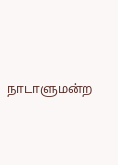நாடாளுமன்ற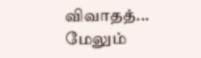விவாதத்... மேலும்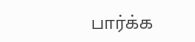பார்க்க